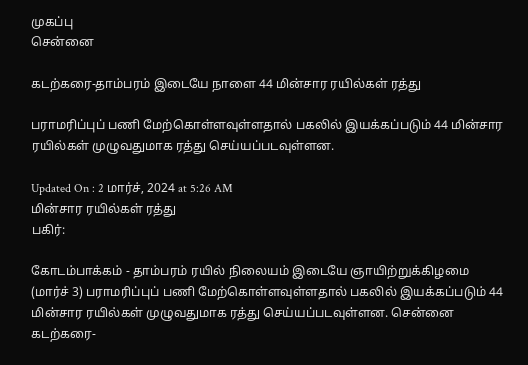முகப்பு
சென்னை

கடற்கரை-தாம்பரம் இடையே நாளை 44 மின்சார ரயில்கள் ரத்து

பராமரிப்புப் பணி மேற்கொள்ளவுள்ளதால் பகலில் இயக்கப்படும் 44 மின்சார ரயில்கள் முழுவதுமாக ரத்து செய்யப்படவுள்ளன.

Updated On : 2 மார்ச், 2024 at 5:26 AM
மின்சார ரயில்கள் ரத்து
பகிர்:

கோடம்பாக்கம் - தாம்பரம் ரயில் நிலையம் இடையே ஞாயிற்றுக்கிழமை (மார்ச் 3) பராமரிப்புப் பணி மேற்கொள்ளவுள்ளதால் பகலில் இயக்கப்படும் 44 மின்சார ரயில்கள் முழுவதுமாக ரத்து செய்யப்படவுள்ளன. சென்னை கடற்கரை-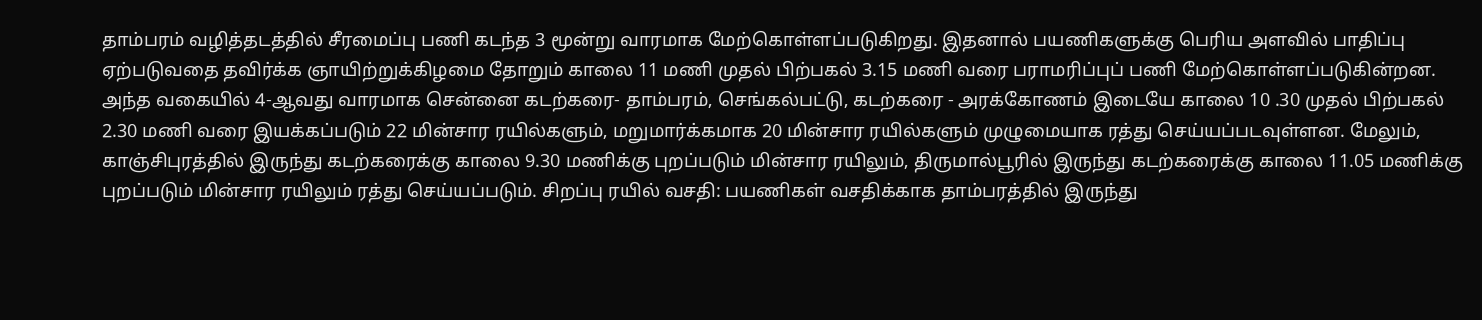தாம்பரம் வழித்தடத்தில் சீரமைப்பு பணி கடந்த 3 மூன்று வாரமாக மேற்கொள்ளப்படுகிறது. இதனால் பயணிகளுக்கு பெரிய அளவில் பாதிப்பு ஏற்படுவதை தவிர்க்க ஞாயிற்றுக்கிழமை தோறும் காலை 11 மணி முதல் பிற்பகல் 3.15 மணி வரை பராமரிப்புப் பணி மேற்கொள்ளப்படுகின்றன. அந்த வகையில் 4-ஆவது வாரமாக சென்னை கடற்கரை- தாம்பரம், செங்கல்பட்டு, கடற்கரை - அரக்கோணம் இடையே காலை 10 .30 முதல் பிற்பகல் 2.30 மணி வரை இயக்கப்படும் 22 மின்சார ரயில்களும், மறுமார்க்கமாக 20 மின்சார ரயில்களும் முழுமையாக ரத்து செய்யப்படவுள்ளன. மேலும், காஞ்சிபுரத்தில் இருந்து கடற்கரைக்கு காலை 9.30 மணிக்கு புறப்படும் மின்சார ரயிலும், திருமால்பூரில் இருந்து கடற்கரைக்கு காலை 11.05 மணிக்கு புறப்படும் மின்சார ரயிலும் ரத்து செய்யப்படும். சிறப்பு ரயில் வசதி: பயணிகள் வசதிக்காக தாம்பரத்தில் இருந்து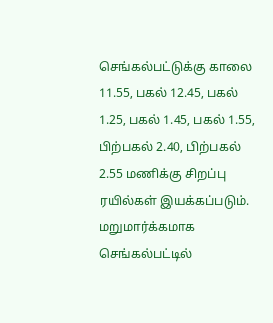செங்கல்பட்டுக்கு காலை 11.55, பகல் 12.45, பகல் 1.25, பகல் 1.45, பகல் 1.55, பிற்பகல் 2.40, பிற்பகல் 2.55 மணிக்கு சிறப்பு ரயில்கள் இயக்கப்படும். மறுமார்க்கமாக செங்கல்பட்டில்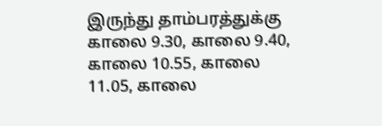இருந்து தாம்பரத்துக்கு காலை 9.30, காலை 9.40, காலை 10.55, காலை 11.05, காலை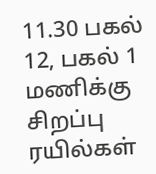11.30 பகல் 12, பகல் 1 மணிக்கு சிறப்பு ரயில்கள்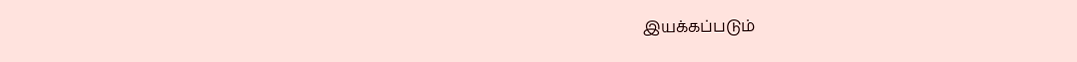இயக்கப்படும்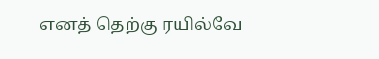எனத் தெற்கு ரயில்வே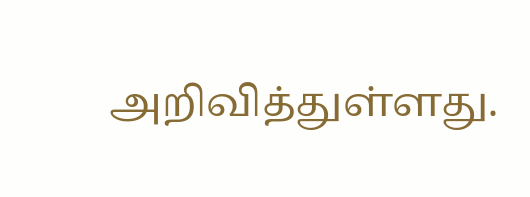அறிவித்துள்ளது.